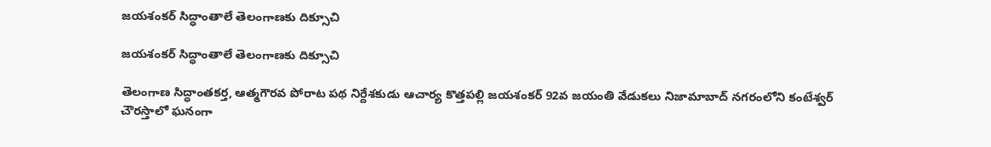జయశంకర్ సిద్ధాంతాలే తెలంగాణకు దిక్సూచి

జయశంకర్ సిద్ధాంతాలే తెలంగాణకు దిక్సూచి

తెలంగాణ సిద్ధాంతకర్త, ఆత్మగౌరవ పోరాట పథ నిర్దేశకుడు ఆచార్య కొత్తపల్లి జయశంకర్ 92వ జయంతి వేడుకలు నిజామాబాద్ నగరంలోని కంటేశ్వర్ చౌరస్తాలో ఘనంగా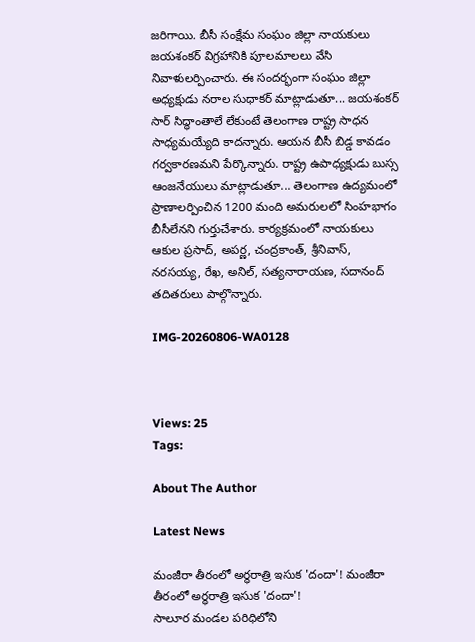జరిగాయి. బీసీ సంక్షేమ సంఘం జిల్లా నాయకులు జయశంకర్ విగ్రహానికి పూలమాలలు వేసి నివాళులర్పించారు. ఈ సందర్భంగా సంఘం జిల్లా అధ్యక్షుడు నరాల సుధాకర్ మాట్లాడుతూ... జయశంకర్ సార్ సిద్ధాంతాలే లేకుంటే తెలంగాణ రాష్ట్ర సాధన సాధ్యమయ్యేది కాదన్నారు. ఆయన బీసీ బిడ్డ కావడం గర్వకారణమని పేర్కొన్నారు. రాష్ట్ర ఉపాధ్యక్షుడు బుస్స ఆంజనేయులు మాట్లాడుతూ... తెలంగాణ ఉద్యమంలో ప్రాణాలర్పించిన 1200 మంది అమరులలో సింహభాగం బీసీలేనని గుర్తుచేశారు. కార్యక్రమంలో నాయకులు ఆకుల ప్రసాద్, అపర్ణ, చంద్రకాంత్, శ్రీనివాస్, నరసయ్య, రేఖ, అనిల్, సత్యనారాయణ, సదానంద్ తదితరులు పాల్గొన్నారు.

IMG-20260806-WA0128



Views: 25
Tags:

About The Author

Latest News

మంజీరా తీరంలో అర్ధరాత్రి ఇసుక 'దందా'! మంజీరా తీరంలో అర్ధరాత్రి ఇసుక 'దందా'!
సాలూర మండల పరిధిలోని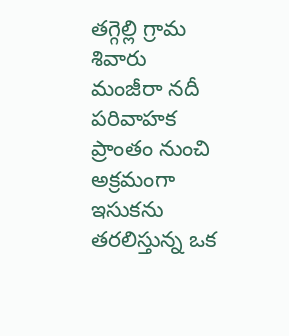తగ్గెల్లి గ్రామ శివారు మంజీరా నదీ పరివాహక ప్రాంతం నుంచి అక్రమంగా ఇసుకను తరలిస్తున్న ఒక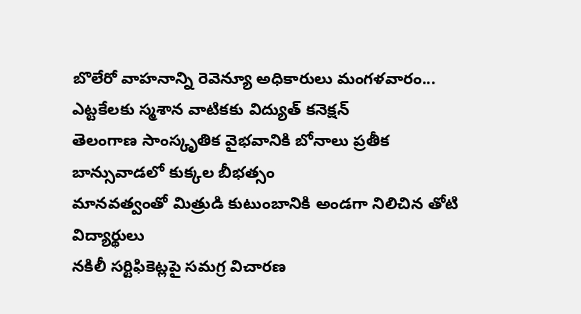బొలేరో వాహనాన్ని రెవెన్యూ అధికారులు మంగళవారం...
ఎట్టకేలకు స్మశాన వాటికకు విద్యుత్ కనెక్షన్
తెలంగాణ సాంస్కృతిక వైభవానికి బోనాలు ప్రతీక
బాన్సువాడలో కుక్కల బీభత్సం
మానవత్వంతో మిత్రుడి కుటుంబానికి అండగా నిలిచిన తోటి విద్యార్థులు
నకిలీ సర్టిఫికెట్లపై సమగ్ర విచారణ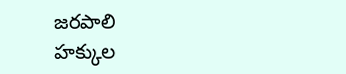జరపాలి
హక్కుల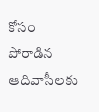కోసం పోరాడిన ఆదివాసీలకు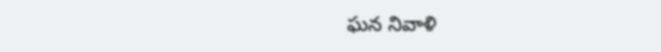ఘన నివాళి